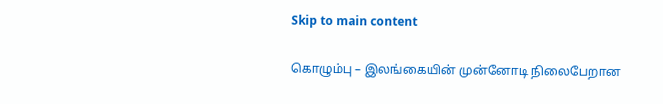Skip to main content

கொழும்பு – இலங்கையின் முன்னோடி நிலைபேறான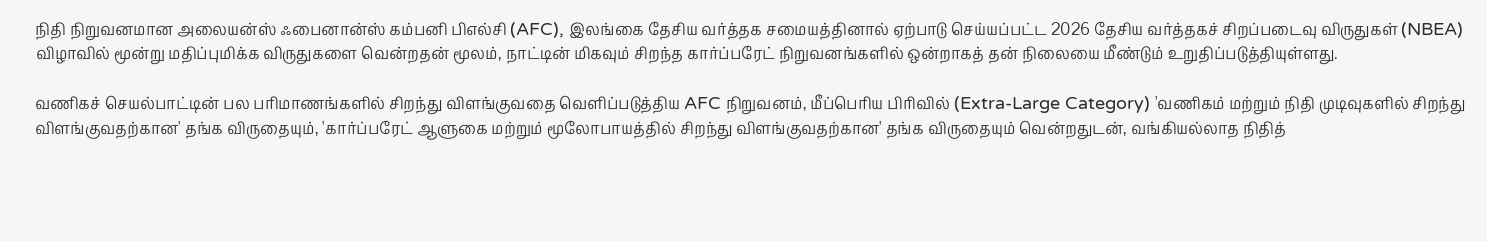நிதி நிறுவனமான அலையன்ஸ் ஃபைனான்ஸ் கம்பனி பிஎல்சி (AFC), இலங்கை தேசிய வர்த்தக சமையத்தினால் ஏற்பாடு செய்யப்பட்ட 2026 தேசிய வர்த்தகச் சிறப்படைவு விருதுகள் (NBEA) விழாவில் மூன்று மதிப்புமிக்க விருதுகளை வென்றதன் மூலம், நாட்டின் மிகவும் சிறந்த கார்ப்பரேட் நிறுவனங்களில் ஒன்றாகத் தன் நிலையை மீண்டும் உறுதிப்படுத்தியுள்ளது.

வணிகச் செயல்பாட்டின் பல பரிமாணங்களில் சிறந்து விளங்குவதை வெளிப்படுத்திய AFC நிறுவனம், மீப்பெரிய பிரிவில் (Extra-Large Category) 'வணிகம் மற்றும் நிதி முடிவுகளில் சிறந்து விளங்குவதற்கான' தங்க விருதையும், 'கார்ப்பரேட் ஆளுகை மற்றும் மூலோபாயத்தில் சிறந்து விளங்குவதற்கான' தங்க விருதையும் வென்றதுடன், வங்கியல்லாத நிதித்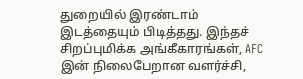துறையில் இரண்டாம் இடத்தையும் பிடித்தது. இந்தச் சிறப்புமிக்க அங்கீகாரங்கள், AFC இன் நிலைபேறான வளர்ச்சி,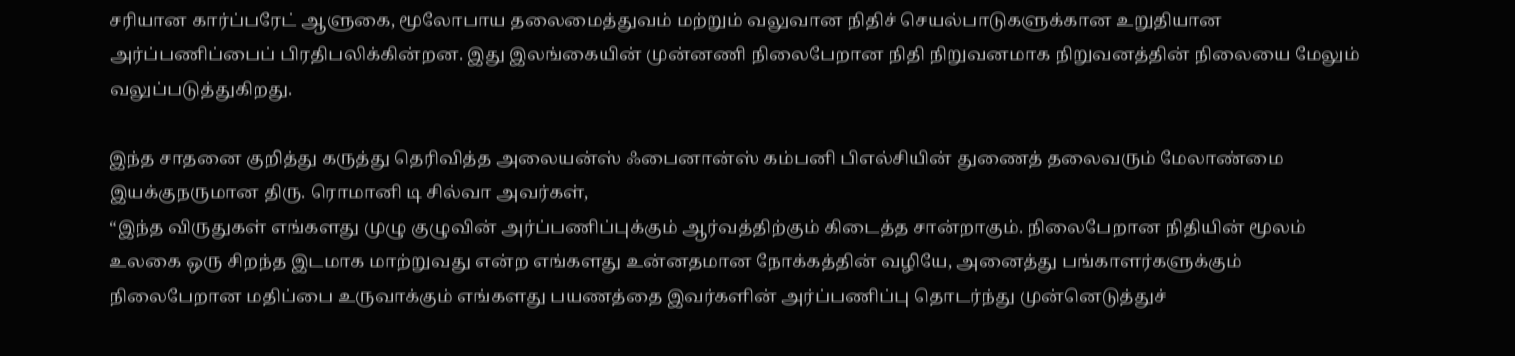சரியான கார்ப்பரேட் ஆளுகை, மூலோபாய தலைமைத்துவம் மற்றும் வலுவான நிதிச் செயல்பாடுகளுக்கான உறுதியான அர்ப்பணிப்பைப் பிரதிபலிக்கின்றன. இது இலங்கையின் முன்னணி நிலைபேறான நிதி நிறுவனமாக நிறுவனத்தின் நிலையை மேலும் வலுப்படுத்துகிறது.

இந்த சாதனை குறித்து கருத்து தெரிவித்த அலையன்ஸ் ஃபைனான்ஸ் கம்பனி பிஎல்சியின் துணைத் தலைவரும் மேலாண்மை இயக்குநருமான திரு. ரொமானி டி சில்வா அவர்கள்,
“இந்த விருதுகள் எங்களது முழு குழுவின் அர்ப்பணிப்புக்கும் ஆர்வத்திற்கும் கிடைத்த சான்றாகும். நிலைபேறான நிதியின் மூலம் உலகை ஒரு சிறந்த இடமாக மாற்றுவது என்ற எங்களது உன்னதமான நோக்கத்தின் வழியே, அனைத்து பங்காளர்களுக்கும் நிலைபேறான மதிப்பை உருவாக்கும் எங்களது பயணத்தை இவர்களின் அர்ப்பணிப்பு தொடர்ந்து முன்னெடுத்துச்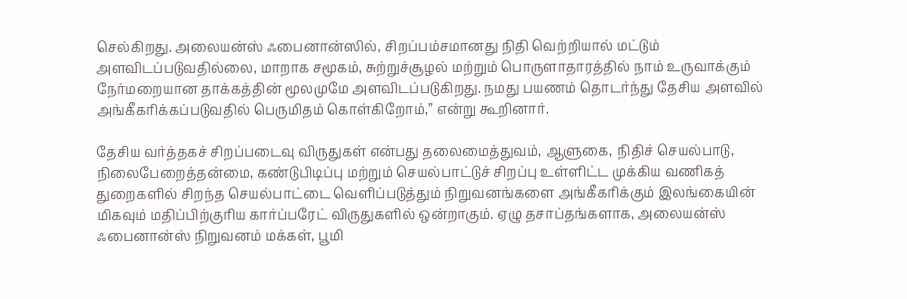செல்கிறது. அலையன்ஸ் ஃபைனான்ஸில், சிறப்பம்சமானது நிதி வெற்றியால் மட்டும் அளவிடப்படுவதில்லை, மாறாக சமூகம், சுற்றுச்சூழல் மற்றும் பொருளாதாரத்தில் நாம் உருவாக்கும் நேர்மறையான தாக்கத்தின் மூலமுமே அளவிடப்படுகிறது. நமது பயணம் தொடர்ந்து தேசிய அளவில் அங்கீகரிக்கப்படுவதில் பெருமிதம் கொள்கிறோம்,” என்று கூறினார்.

தேசிய வர்த்தகச் சிறப்படைவு விருதுகள் என்பது தலைமைத்துவம், ஆளுகை, நிதிச் செயல்பாடு, நிலைபேறைத்தன்மை, கண்டுபிடிப்பு மற்றும் செயல்பாட்டுச் சிறப்பு உள்ளிட்ட முக்கிய வணிகத் துறைகளில் சிறந்த செயல்பாட்டை வெளிப்படுத்தும் நிறுவனங்களை அங்கீகரிக்கும் இலங்கையின் மிகவும் மதிப்பிற்குரிய கார்ப்பரேட் விருதுகளில் ஒன்றாகும். ஏழு தசாப்தங்களாக, அலையன்ஸ் ஃபைனான்ஸ் நிறுவனம் மக்கள், பூமி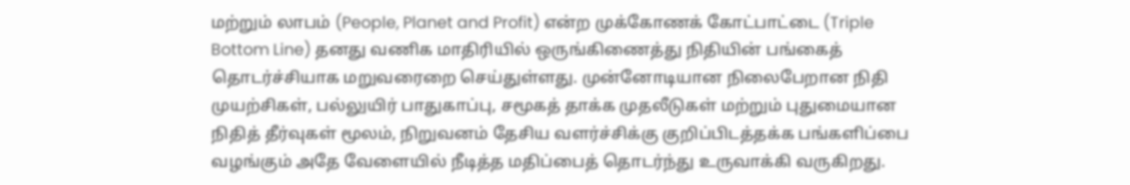மற்றும் லாபம் (People, Planet and Profit) என்ற முக்கோணக் கோட்பாட்டை (Triple Bottom Line) தனது வணிக மாதிரியில் ஒருங்கிணைத்து நிதியின் பங்கைத் தொடர்ச்சியாக மறுவரைறை செய்துள்ளது. முன்னோடியான நிலைபேறான நிதி முயற்சிகள், பல்லுயிர் பாதுகாப்பு, சமூகத் தாக்க முதலீடுகள் மற்றும் புதுமையான நிதித் தீர்வுகள் மூலம், நிறுவனம் தேசிய வளர்ச்சிக்கு குறிப்பிடத்தக்க பங்களிப்பை வழங்கும் அதே வேளையில் நீடித்த மதிப்பைத் தொடர்ந்து உருவாக்கி வருகிறது.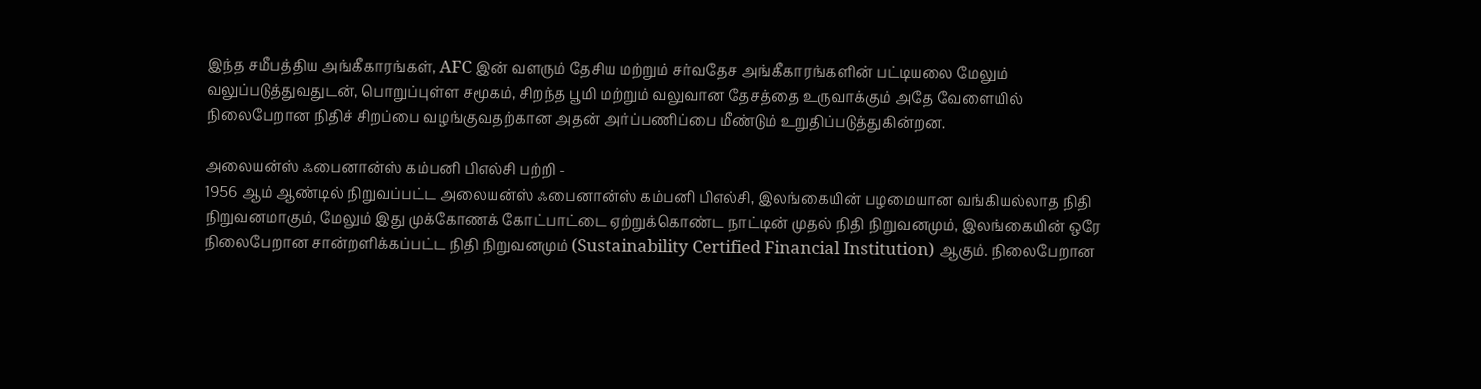இந்த சமீபத்திய அங்கீகாரங்கள், AFC இன் வளரும் தேசிய மற்றும் சர்வதேச அங்கீகாரங்களின் பட்டியலை மேலும் வலுப்படுத்துவதுடன், பொறுப்புள்ள சமூகம், சிறந்த பூமி மற்றும் வலுவான தேசத்தை உருவாக்கும் அதே வேளையில் நிலைபேறான நிதிச் சிறப்பை வழங்குவதற்கான அதன் அர்ப்பணிப்பை மீண்டும் உறுதிப்படுத்துகின்றன.

அலையன்ஸ் ஃபைனான்ஸ் கம்பனி பிஎல்சி பற்றி -
1956 ஆம் ஆண்டில் நிறுவப்பட்ட அலையன்ஸ் ஃபைனான்ஸ் கம்பனி பிஎல்சி, இலங்கையின் பழமையான வங்கியல்லாத நிதி நிறுவனமாகும், மேலும் இது முக்கோணக் கோட்பாட்டை ஏற்றுக்கொண்ட நாட்டின் முதல் நிதி நிறுவனமும், இலங்கையின் ஒரே நிலைபேறான சான்றளிக்கப்பட்ட நிதி நிறுவனமும் (Sustainability Certified Financial Institution) ஆகும். நிலைபேறான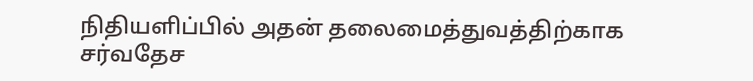நிதியளிப்பில் அதன் தலைமைத்துவத்திற்காக சர்வதேச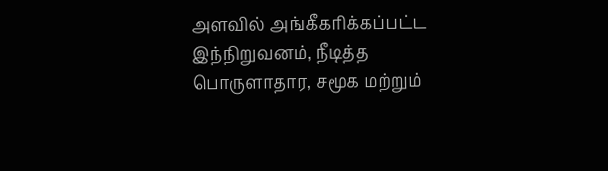அளவில் அங்கீகரிக்கப்பட்ட இந்நிறுவனம், நீடித்த பொருளாதார, சமூக மற்றும்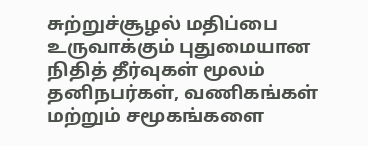சுற்றுச்சூழல் மதிப்பை உருவாக்கும் புதுமையான நிதித் தீர்வுகள் மூலம் தனிநபர்கள், வணிகங்கள் மற்றும் சமூகங்களை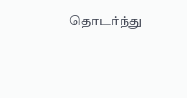தொடர்ந்து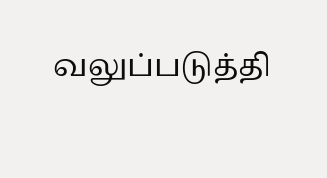வலுப்படுத்தி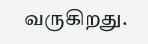வருகிறது.